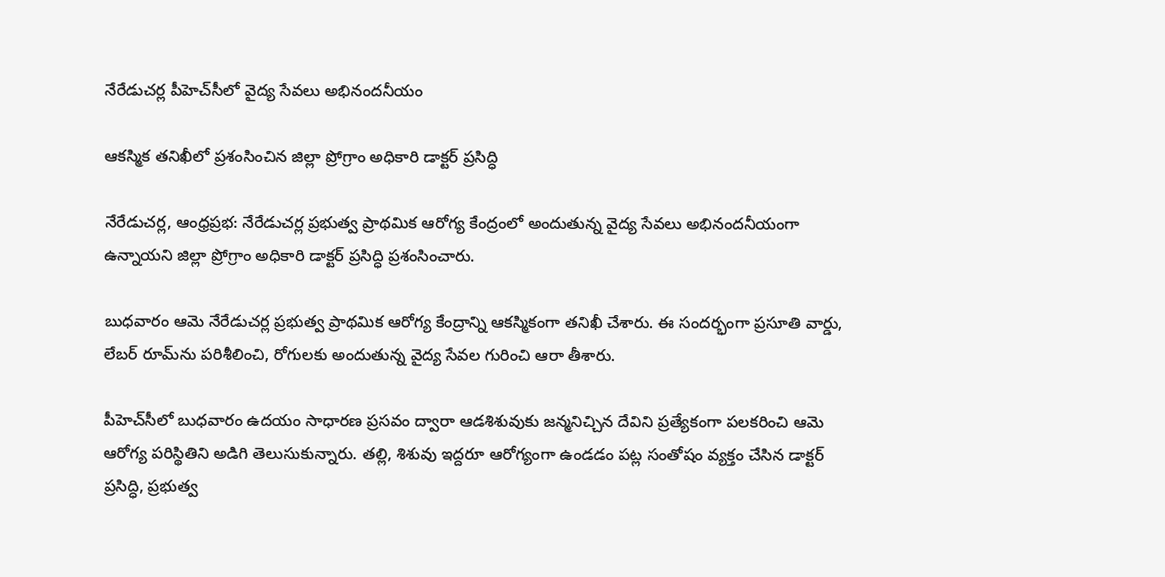నేరేడుచర్ల పీహెచ్‌సీలో వైద్య సేవలు అభినందనీయం

ఆకస్మిక తనిఖీలో ప్రశంసించిన జిల్లా ప్రోగ్రాం అధికారి డాక్టర్ ప్రసిద్ధి

నేరేడుచర్ల, ఆంధ్రప్రభ: నేరేడుచర్ల ప్రభుత్వ ప్రాథమిక ఆరోగ్య కేంద్రంలో అందుతున్న వైద్య సేవలు అభినందనీయంగా ఉన్నాయని జిల్లా ప్రోగ్రాం అధికారి డాక్టర్ ప్రసిద్ధి ప్రశంసించారు.

బుధవారం ఆమె నేరేడుచర్ల ప్రభుత్వ ప్రాథమిక ఆరోగ్య కేంద్రాన్ని ఆకస్మికంగా తనిఖీ చేశారు. ఈ సందర్భంగా ప్రసూతి వార్డు, లేబర్ రూమ్‌ను పరిశీలించి, రోగులకు అందుతున్న వైద్య సేవల గురించి ఆరా తీశారు.

పీహెచ్‌సీలో బుధవారం ఉదయం సాధారణ ప్రసవం ద్వారా ఆడశిశువుకు జన్మనిచ్చిన దేవిని ప్రత్యేకంగా పలకరించి ఆమె ఆరోగ్య పరిస్థితిని అడిగి తెలుసుకున్నారు. తల్లి, శిశువు ఇద్దరూ ఆరోగ్యంగా ఉండడం పట్ల సంతోషం వ్యక్తం చేసిన డాక్టర్ ప్రసిద్ధి, ప్రభుత్వ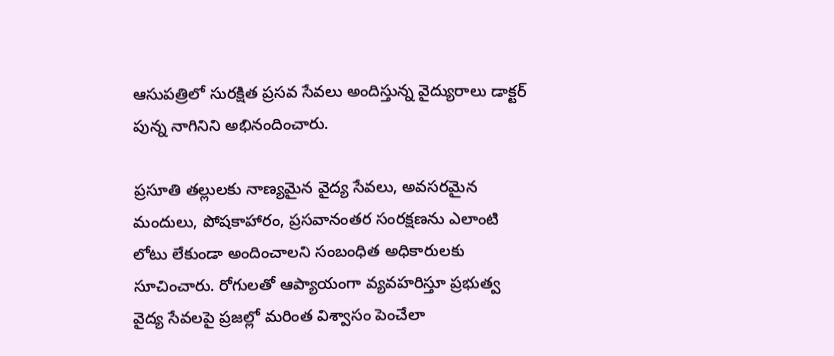ఆసుపత్రిలో సురక్షిత ప్రసవ సేవలు అందిస్తున్న వైద్యురాలు డాక్టర్ పున్న నాగినిని అభినందించారు.

ప్రసూతి తల్లులకు నాణ్యమైన వైద్య సేవలు, అవసరమైన మందులు, పోషకాహారం, ప్రసవానంతర సంరక్షణను ఎలాంటి లోటు లేకుండా అందించాలని సంబంధిత అధికారులకు సూచించారు. రోగులతో ఆప్యాయంగా వ్యవహరిస్తూ ప్రభుత్వ వైద్య సేవలపై ప్రజల్లో మరింత విశ్వాసం పెంచేలా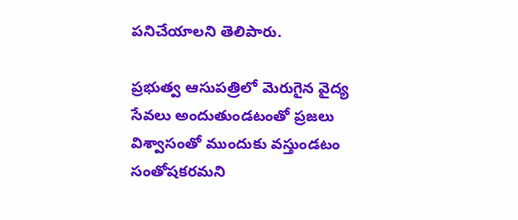పనిచేయాలని తెలిపారు.

ప్రభుత్వ ఆసుపత్రిలో మెరుగైన వైద్య సేవలు అందుతుండటంతో ప్రజలు విశ్వాసంతో ముందుకు వస్తుండటం సంతోషకరమని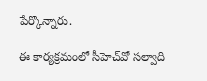పేర్కొన్నారు.

ఈ కార్యక్రమంలో సీహెచ్‌వో సల్వాది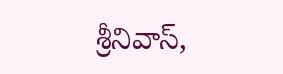శ్రీనివాస్,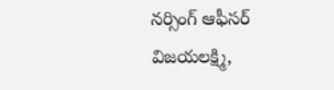నర్సింగ్ ఆఫీసర్ విజయలక్ష్మి,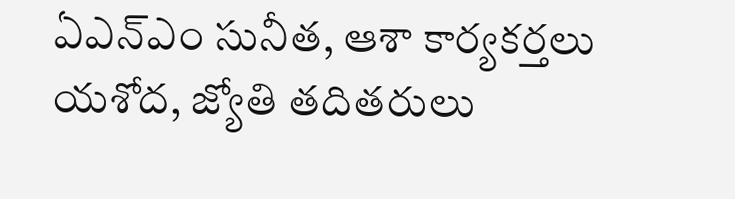ఏఎన్‌ఎం సునీత, ఆశా కార్యకర్తలు యశోద, జ్యోతి తదితరులు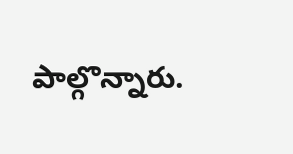పాల్గొన్నారు.